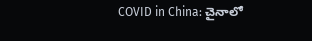COVID in China: చైనాలో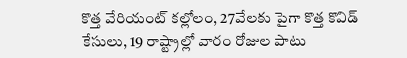కొత్త వేరియంట్ కల్లోలం, 27వేలకు పైగా కొత్త కొవిడ్ కేసులు, 19 రాష్ట్రాల్లో వారం రోజుల పాటు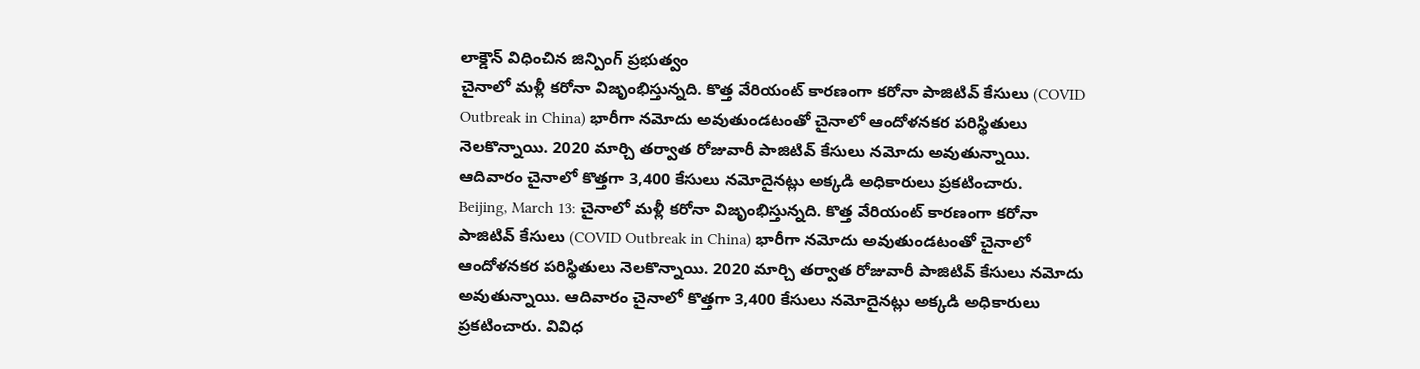లాక్డౌన్ విధించిన జిన్పింగ్ ప్రభుత్వం
చైనాలో మళ్లీ కరోనా విజృంభిస్తున్నది. కొత్త వేరియంట్ కారణంగా కరోనా పాజిటివ్ కేసులు (COVID Outbreak in China) భారీగా నమోదు అవుతుండటంతో చైనాలో ఆందోళనకర పరిస్థితులు నెలకొన్నాయి. 2020 మార్చి తర్వాత రోజువారీ పాజిటివ్ కేసులు నమోదు అవుతున్నాయి. ఆదివారం చైనాలో కొత్తగా 3,400 కేసులు నమోదైనట్లు అక్కడి అధికారులు ప్రకటించారు.
Beijing, March 13: చైనాలో మళ్లీ కరోనా విజృంభిస్తున్నది. కొత్త వేరియంట్ కారణంగా కరోనా పాజిటివ్ కేసులు (COVID Outbreak in China) భారీగా నమోదు అవుతుండటంతో చైనాలో ఆందోళనకర పరిస్థితులు నెలకొన్నాయి. 2020 మార్చి తర్వాత రోజువారీ పాజిటివ్ కేసులు నమోదు అవుతున్నాయి. ఆదివారం చైనాలో కొత్తగా 3,400 కేసులు నమోదైనట్లు అక్కడి అధికారులు ప్రకటించారు. వివిధ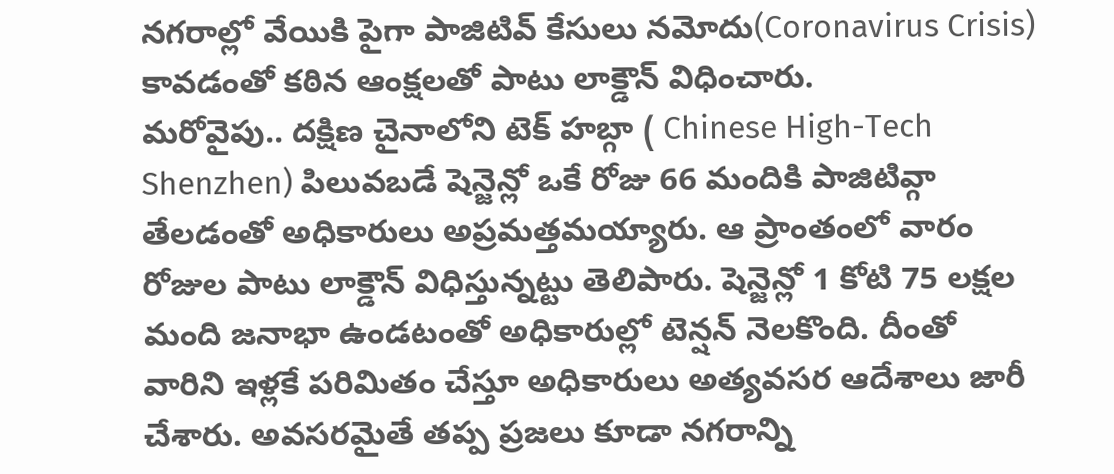నగరాల్లో వేయికి పైగా పాజిటివ్ కేసులు నమోదు(Coronavirus Crisis) కావడంతో కఠిన ఆంక్షలతో పాటు లాక్డౌన్ విధించారు.
మరోవైపు.. దక్షిణ చైనాలోని టెక్ హబ్గా ( Chinese High-Tech Shenzhen) పిలువబడే షెన్జెన్లో ఒకే రోజు 66 మందికి పాజిటివ్గా తేలడంతో అధికారులు అప్రమత్తమయ్యారు. ఆ ప్రాంతంలో వారం రోజుల పాటు లాక్డౌన్ విధిస్తున్నట్టు తెలిపారు. షెన్జెన్లో 1 కోటి 75 లక్షల మంది జనాభా ఉండటంతో అధికారుల్లో టెన్షన్ నెలకొంది. దీంతో వారిని ఇళ్లకే పరిమితం చేస్తూ అధికారులు అత్యవసర ఆదేశాలు జారీ చేశారు. అవసరమైతే తప్ప ప్రజలు కూడా నగరాన్ని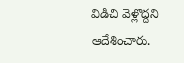విడిచి వెళ్లొద్దని ఆదేశించారు.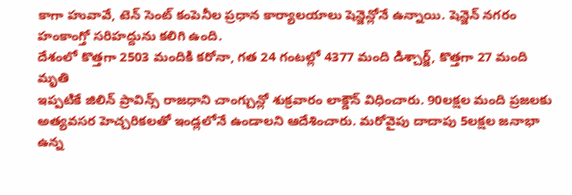కాగా హువావే, టెన్ సెంట్ కంపెనీల ప్రధాన కార్యాలయాలు షెన్జెన్లోనే ఉన్నాయి. షెన్జెన్ నగరం హంకాంగ్తో సరిహద్దును కలిగి ఉంది.
దేశంలో కొత్తగా 2503 మందికి కరోనా, గత 24 గంటల్లో 4377 మంది డిశ్చార్జ్, కొత్తగా 27 మంది మృతి
ఇప్పటికే జిలిన్ ప్రావిన్స్ రాజధాని చాంగ్చున్లో శుక్రవారం లాక్డౌన్ విధించారు. 90లక్షల మంది ప్రజలకు అత్యవసర హెచ్చరికలతో ఇండ్లలోనే ఉండాలని ఆదేశించారు. మరోవైపు దాదాపు 5లక్షల జనాభా ఉన్న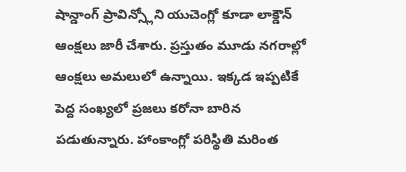షాన్డాంగ్ ప్రావిన్స్లోని యుచెంగ్లో కూడా లాక్డౌన్ ఆంక్షలు జారీ చేశారు. ప్రస్తుతం మూడు నగరాల్లో ఆంక్షలు అమలులో ఉన్నాయి. ఇక్కడ ఇప్పటికే పెద్ద సంఖ్యలో ప్రజలు కరోనా బారిన పడుతున్నారు. హాంకాంగ్లో పరిస్థితి మరింత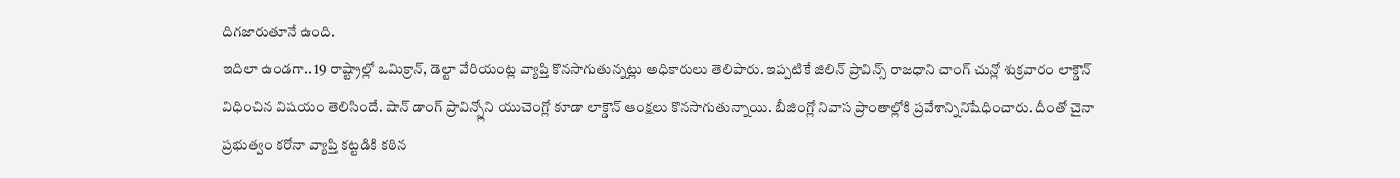దిగజారుతూనే ఉంది.
ఇదిలా ఉండగా.. 19 రాష్ట్రాల్లో ఒమిక్రాన్, డెల్టా వేరియంట్ల వ్యాప్తి కొనసాగుతున్నట్లు అధికారులు తెలిపారు. ఇప్పటికే జిలిన్ ప్రావిన్స్ రాజధాని చాంగ్ చున్లో శుక్రవారం లాక్డౌన్ విధించిన విషయం తెలిసిందే. షాన్ డాంగ్ ప్రావిన్స్లోని యుచెంగ్లో కూడా లాక్డౌన్ ఆంక్షలు కొనసాగుతున్నాయి. బీజింగ్లో నివాస ప్రాంతాల్లోకి ప్రవేశాన్నినిషేధించారు. దీంతో చైనా ప్రభుత్వం కరోనా వ్యాప్తి కట్టడికి కఠిన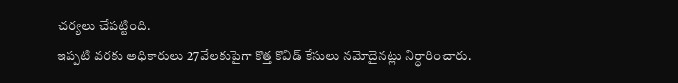చర్యలు చేపట్టింది.
ఇప్పటి వరకు అధికారులు 27వేలకుపైగా కొత్త కొవిడ్ కేసులు నమోదైనట్లు నిర్ధారించారు.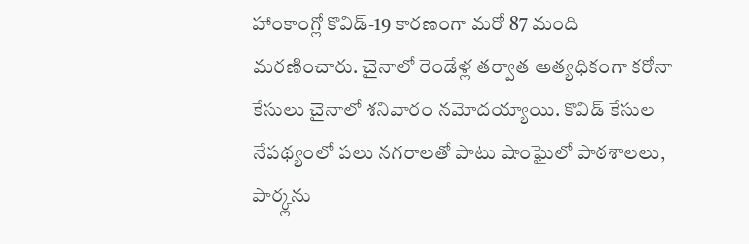హాంకాంగ్లో కొవిడ్-19 కారణంగా మరో 87 మంది మరణించారు. చైనాలో రెండేళ్ల తర్వాత అత్యధికంగా కరోనా కేసులు చైనాలో శనివారం నమోదయ్యాయి. కొవిడ్ కేసుల నేపథ్యంలో పలు నగరాలతో పాటు షాంఘైలో పాఠశాలలు, పార్క్లను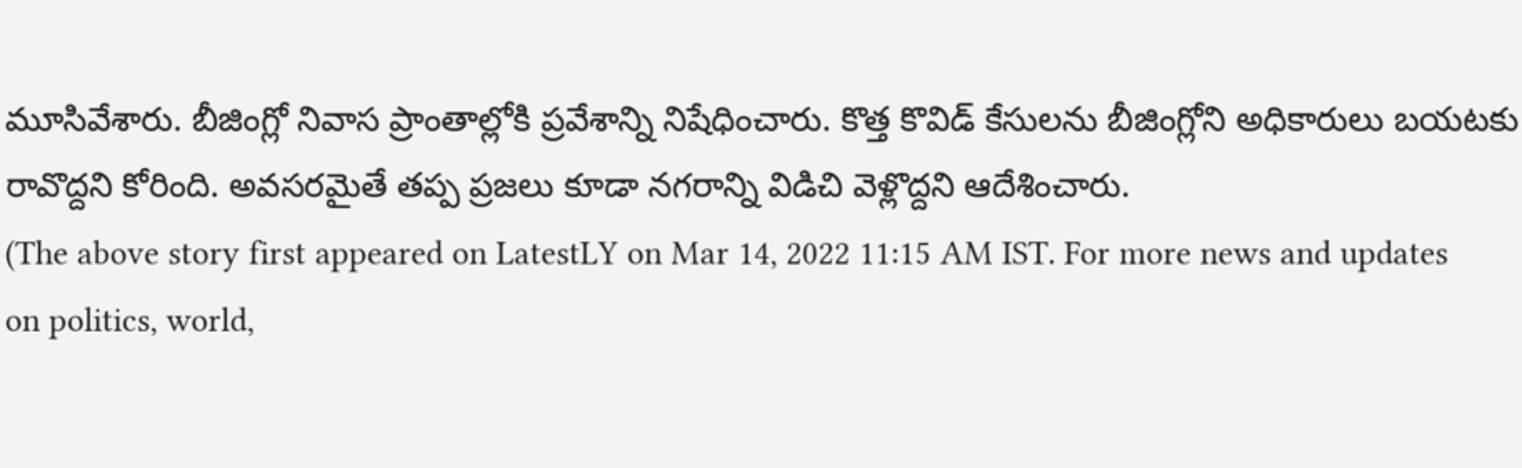మూసివేశారు. బీజింగ్లో నివాస ప్రాంతాల్లోకి ప్రవేశాన్ని నిషేధించారు. కొత్త కొవిడ్ కేసులను బీజింగ్లోని అధికారులు బయటకు రావొద్దని కోరింది. అవసరమైతే తప్ప ప్రజలు కూడా నగరాన్ని విడిచి వెళ్లొద్దని ఆదేశించారు.
(The above story first appeared on LatestLY on Mar 14, 2022 11:15 AM IST. For more news and updates on politics, world,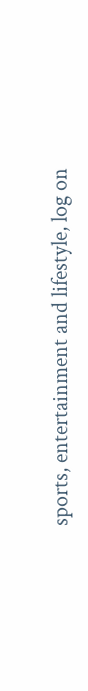sports, entertainment and lifestyle, log on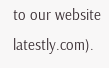to our website latestly.com).